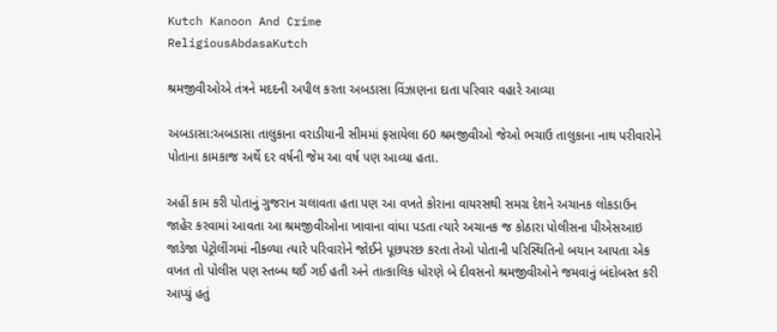Kutch Kanoon And Crime
ReligiousAbdasaKutch

શ્રમજીવીઓએ તંત્રને મદદની અપીલ કરતા અબડાસા વિંઝાણના દાતા પરિવાર વહારે આવ્યા

અબડાસા:અબડાસા તાલુકાના વરાડીયાની સીમમાં ફસાયેલા 60 શ્રમજીવીઓ જેઓ ભચાઉ તાલુકાના નાથ પરીવારોને પોતાના કામકાજ અર્થે દર વર્ષની જેમ આ વર્ષ પણ આવ્યા હતા.

અહીં કામ કરી પોતાનું ગુજરાન ચલાવતા હતા પણ આ વખતે કોરાના વાયરસથી સમગ્ર દેશને અચાનક લોકડાઉન જાહેર કરવામાં આવતા આ શ્રમજીવીઓના ખાવાના વાંધા પડતા ત્યારે અચાનક જ કોઠારા પોલીસના પીએસઆઇ જાડેજા પેટ્રોલીંગમાં નીકળ્યા ત્યારે પરિવારોને જોઈને પૂછપરછ કરતા તેઓ પોતાની પરિસ્થિતિનો બયાન આપતા એક વખત તો પોલીસ પણ સ્તબ્ધ થઈ ગઈ હતી અને તાત્કાલિક ધોરણે બે દીવસનો શ્રમજીવીઓને જમવાનું બંદોબસ્ત કરી આપ્યું હતું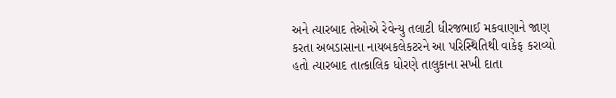અને ત્યારબાદ તેઓએ રેવેન્યુ તલાટી ધીરજભાઈ મકવાણાને જાણ કરતા અબડાસાના નાયબકલેકટરને આ પરિસ્થિતિથી વાકેફ કરાવ્યો હતો ત્યારબાદ તાત્કાલિક ધોરણે તાલુકાના સખી દાતા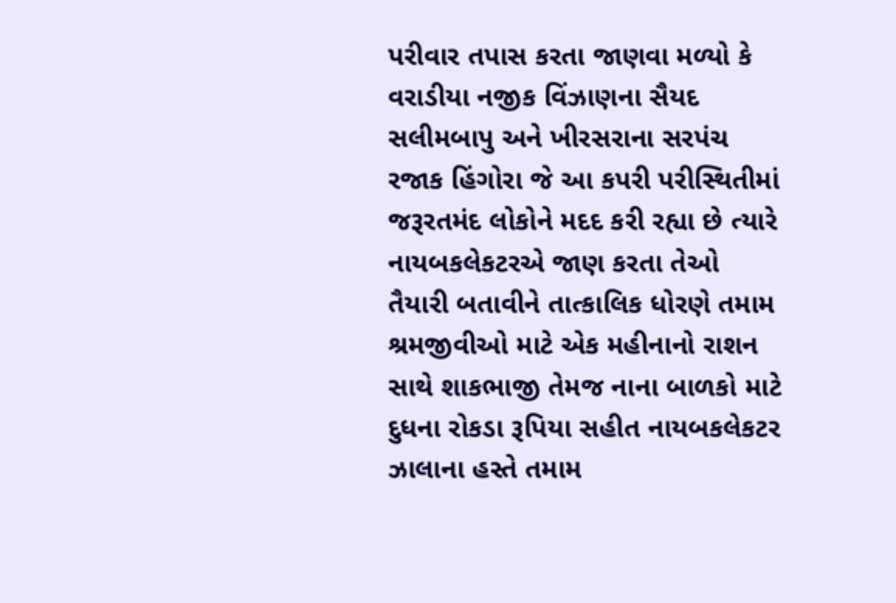પરીવાર તપાસ કરતા જાણવા મળ્યો કે વરાડીયા નજીક વિંઝાણના સૈયદ સલીમબાપુ અને ખીરસરાના સરપંચ રજાક હિંગોરા જે આ કપરી પરીસ્થિતીમાં જરૂરતમંદ લોકોને મદદ કરી રહ્યા છે ત્યારે નાયબકલેકટરએ જાણ કરતા તેઓ તૈયારી બતાવીને તાત્કાલિક ધોરણે તમામ શ્રમજીવીઓ માટે એક મહીનાનો રાશન સાથે શાકભાજી તેમજ નાના બાળકો માટે દુધના રોકડા રૂપિયા સહીત નાયબકલેકટર ઝાલાના હસ્તે તમામ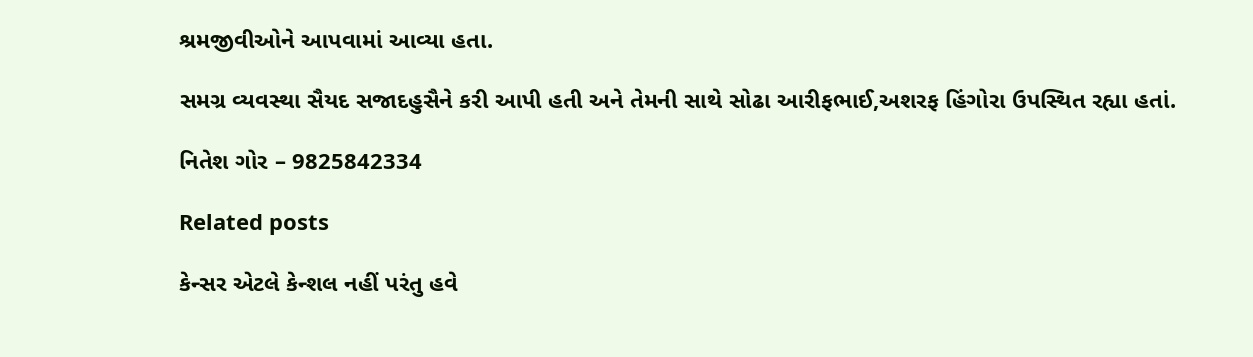શ્રમજીવીઓને આપવામાં આવ્યા હતા.

સમગ્ર વ્યવસ્થા સૈયદ સજાદહુસૈને કરી આપી હતી અને તેમની સાથે સોઢા આરીફભાઈ,અશરફ હિંગોરા ઉપસ્થિત રહ્યા હતાં.

નિતેશ ગોર – 9825842334

Related posts

કેન્સર એટલે કેન્શલ નહીં પરંતુ હવે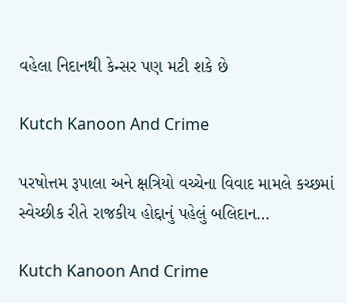વહેલા નિદાનથી કેન્સર પણ મટી શકે છે

Kutch Kanoon And Crime

પરષોત્તમ રૂપાલા અને ક્ષત્રિયો વચ્ચેના વિવાદ મામલે કચ્છમાં સ્વેચ્છીક રીતે રાજકીય હોદ્દાનું પહેલું બલિદાન…

Kutch Kanoon And Crime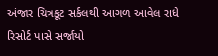અંજાર ચિત્રકૂટ સર્કલથી આગળ આવેલ રાધે રિસોર્ટ પાસે સર્જાયો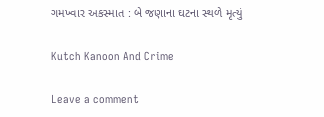ગમખ્વાર અકસ્માત : બે જણાના ઘટના સ્થળે મૃત્યું

Kutch Kanoon And Crime

Leave a comment